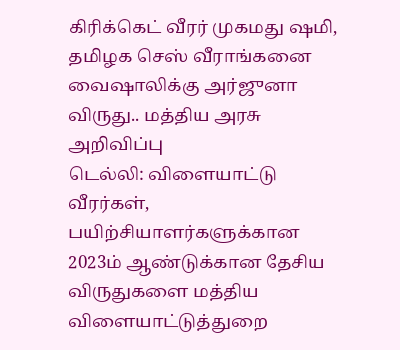கிரிக்கெட் வீரர் முகமது ஷமி, தமிழக செஸ் வீராங்கனை வைஷாலிக்கு அர்ஜுனா விருது.. மத்திய அரசு அறிவிப்பு
டெல்லி: விளையாட்டு வீரர்கள், பயிற்சியாளர்களுக்கான 2023ம் ஆண்டுக்கான தேசிய விருதுகளை மத்திய விளையாட்டுத்துறை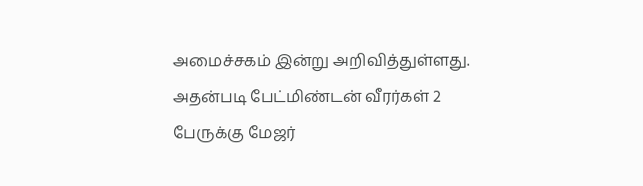அமைச்சகம் இன்று அறிவித்துள்ளது. அதன்படி பேட்மிண்டன் வீரர்கள் 2 பேருக்கு மேஜர்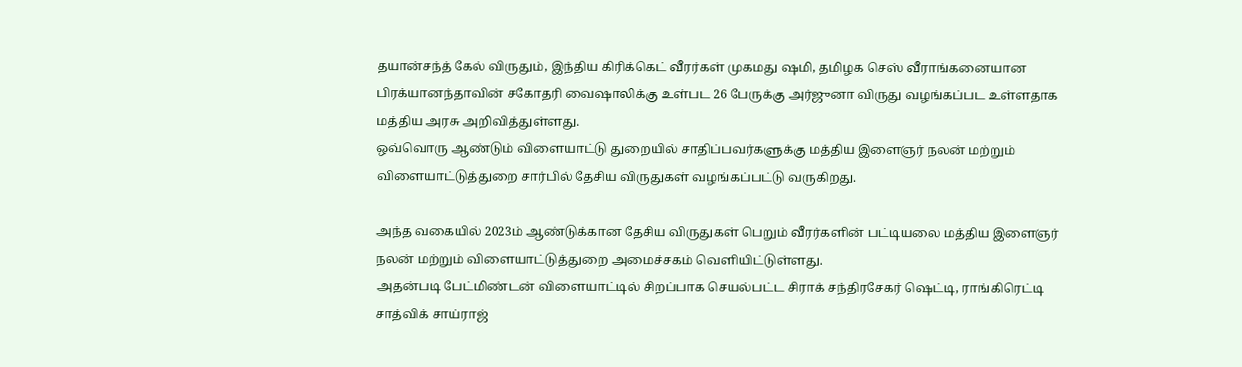தயான்சந்த் கேல் விருதும், இந்திய கிரிக்கெட் வீரர்கள் முகமது ஷமி, தமிழக செஸ் வீராங்கனையான பிரக்யானந்தாவின் சகோதரி வைஷாலிக்கு உள்பட 26 பேருக்கு அர்ஜுனா விருது வழங்கப்பட உள்ளதாக மத்திய அரசு அறிவித்துள்ளது.
ஒவ்வொரு ஆண்டும் விளையாட்டு துறையில் சாதிப்பவர்களுக்கு மத்திய இளைஞர் நலன் மற்றும் விளையாட்டுத்துறை சார்பில் தேசிய விருதுகள் வழங்கப்பட்டு வருகிறது.

அந்த வகையில் 2023ம் ஆண்டுக்கான தேசிய விருதுகள் பெறும் வீரர்களின் பட்டியலை மத்திய இளைஞர் நலன் மற்றும் விளையாட்டுத்துறை அமைச்சகம் வெளியிட்டுள்ளது.
அதன்படி பேட்மிண்டன் விளையாட்டில் சிறப்பாக செயல்பட்ட சிராக் சந்திரசேகர் ஷெட்டி, ராங்கிரெட்டி சாத்விக் சாய்ராஜ்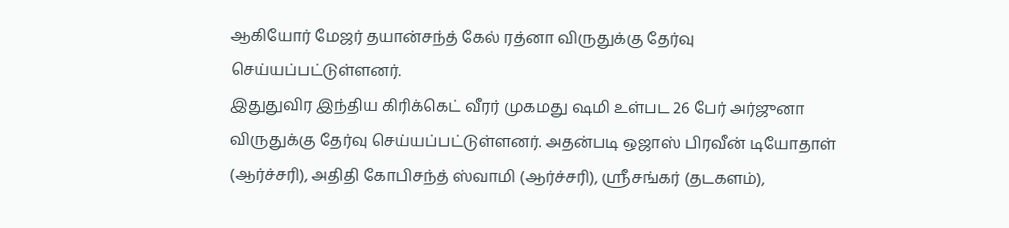ஆகியோர் மேஜர் தயான்சந்த் கேல் ரத்னா விருதுக்கு தேர்வு செய்யப்பட்டுள்ளனர்.
இதுதுவிர இந்திய கிரிக்கெட் வீரர் முகமது ஷமி உள்பட 26 பேர் அர்ஜுனா விருதுக்கு தேர்வு செய்யப்பட்டுள்ளனர். அதன்படி ஒஜாஸ் பிரவீன் டியோதாள் (ஆர்ச்சரி), அதிதி கோபிசந்த் ஸ்வாமி (ஆர்ச்சரி), ஸ்ரீசங்கர் (தடகளம்),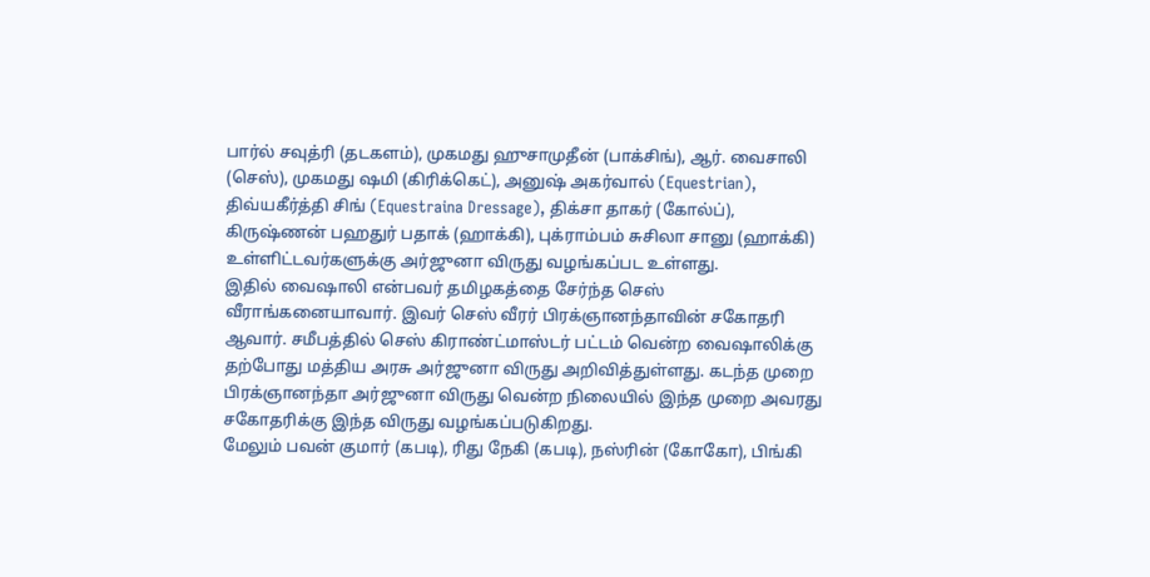பார்ல் சவுத்ரி (தடகளம்), முகமது ஹுசாமுதீன் (பாக்சிங்), ஆர். வைசாலி (செஸ்), முகமது ஷமி (கிரிக்கெட்), அனுஷ் அகர்வால் (Equestrian), திவ்யகீர்த்தி சிங் (Equestraina Dressage), திக்சா தாகர் (கோல்ப்), கிருஷ்ணன் பஹதுர் பதாக் (ஹாக்கி), புக்ராம்பம் சுசிலா சானு (ஹாக்கி) உள்ளிட்டவர்களுக்கு அர்ஜுனா விருது வழங்கப்பட உள்ளது.
இதில் வைஷாலி என்பவர் தமிழகத்தை சேர்ந்த செஸ் வீராங்கனையாவார். இவர் செஸ் வீரர் பிரக்ஞானந்தாவின் சகோதரி ஆவார். சமீபத்தில் செஸ் கிராண்ட்மாஸ்டர் பட்டம் வென்ற வைஷாலிக்கு தற்போது மத்திய அரசு அர்ஜுனா விருது அறிவித்துள்ளது. கடந்த முறை பிரக்ஞானந்தா அர்ஜுனா விருது வென்ற நிலையில் இந்த முறை அவரது சகோதரிக்கு இந்த விருது வழங்கப்படுகிறது.
மேலும் பவன் குமார் (கபடி), ரிது நேகி (கபடி), நஸ்ரின் (கோகோ), பிங்கி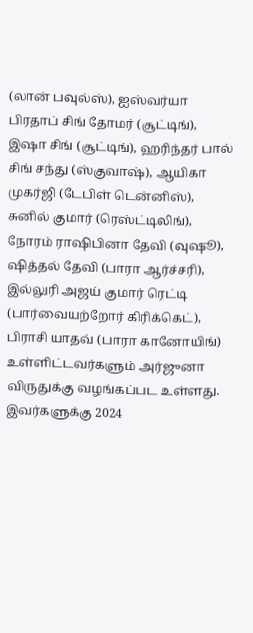(லான் பவுல்ஸ்), ஐஸ்வர்யா பிரதாப் சிங் தோமர் (சூட்டிங்), இஷா சிங் (சூட்டிங்), ஹரிந்தர் பால் சிங் சந்து (ஸ்குவாஷ்), ஆயிகா முகர்ஜி (டேபிள் டென்னிஸ்), சுனில் குமார் (ரெஸ்ட்டிலிங்), நோரம் ராஷிபினா தேவி (வுஷூ), ஷித்தல் தேவி (பாரா ஆர்ச்சரி), இல்லுரி அஜய் குமார் ரெட்டி (பார்வையற்றோர் கிரிக்கெட்), பிராசி யாதவ் (பாரா கானோயிங்) உள்ளிட்டவர்களும் அர்ஜுனா விருதுக்கு வழங்கப்பட உள்ளது.
இவர்களுக்கு 2024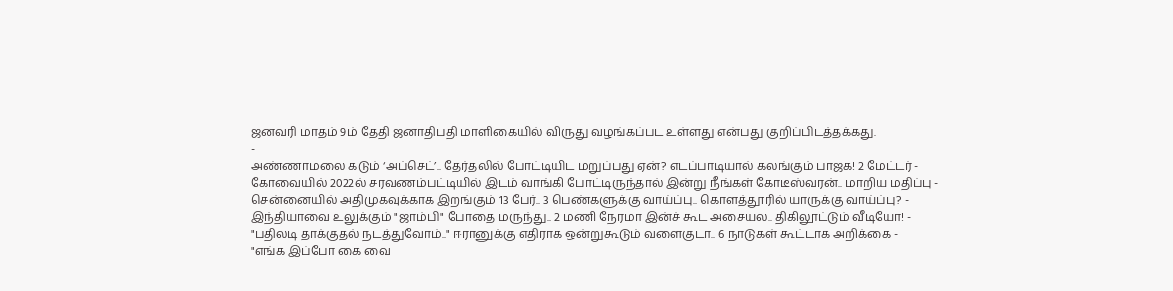ஜனவரி மாதம் 9ம் தேதி ஜனாதிபதி மாளிகையில் விருது வழங்கப்பட உள்ளது என்பது குறிப்பிடத்தக்கது.
-
அண்ணாமலை கடும் ‘அப்செட்’.. தேர்தலில் போட்டியிட மறுப்பது ஏன்? எடப்பாடியால் கலங்கும் பாஜக! 2 மேட்டர் -
கோவையில் 2022ல் சரவணம்பட்டியில் இடம் வாங்கி போட்டிருந்தால் இன்று நீங்கள் கோடீஸ்வரன்.. மாறிய மதிப்பு -
சென்னையில் அதிமுகவுக்காக இறங்கும் 13 பேர்.. 3 பெண்களுக்கு வாய்ப்பு.. கொளத்தூரில் யாருக்கு வாய்ப்பு? -
இந்தியாவை உலுக்கும் "ஜாம்பி" போதை மருந்து.. 2 மணி நேரமா இன்ச் கூட அசையல.. திகிலூட்டும் வீடியோ! -
"பதிலடி தாக்குதல் நடத்துவோம்.." ஈரானுக்கு எதிராக ஒன்றுகூடும் வளைகுடா.. 6 நாடுகள் கூட்டாக அறிக்கை -
"எங்க இப்போ கை வை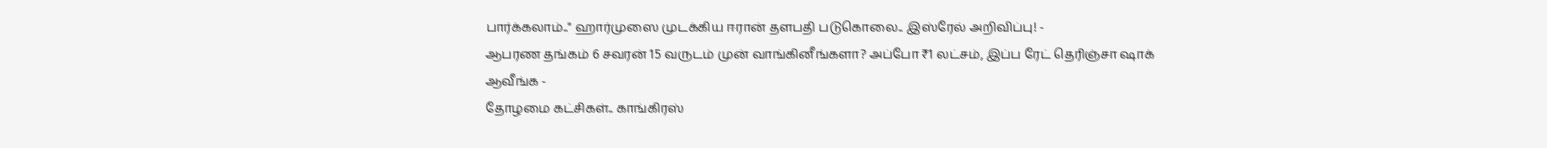பார்க்கலாம்.." ஹார்முஸை முடக்கிய ஈரான் தளபதி படுகொலை.. இஸ்ரேல் அறிவிப்பு! -
ஆபரண தங்கம் 6 சவரன் 15 வருடம் முன் வாங்கினீங்களா? அப்போ ₹1 லட்சம், இப்ப ரேட் தெரிஞ்சா ஷாக் ஆவீங்க -
தோழமை கட்சிகள்.. காங்கிரஸ்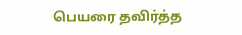பெயரை தவிர்த்த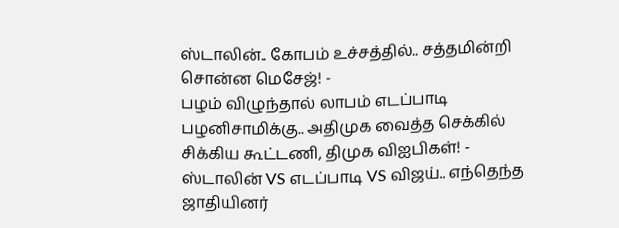ஸ்டாலின்.. கோபம் உச்சத்தில்.. சத்தமின்றி சொன்ன மெசேஜ்! -
பழம் விழுந்தால் லாபம் எடப்பாடி பழனிசாமிக்கு.. அதிமுக வைத்த செக்கில் சிக்கிய கூட்டணி, திமுக விஐபிகள்! -
ஸ்டாலின் VS எடப்பாடி VS விஜய்.. எந்தெந்த ஜாதியினர்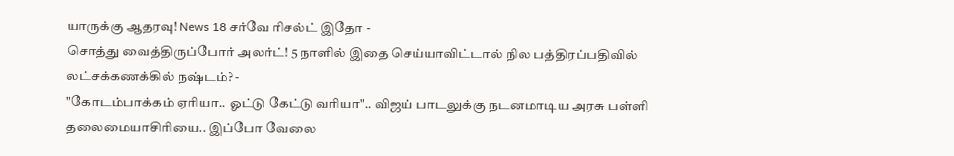யாருக்கு ஆதரவு! News 18 சர்வே ரிசல்ட் இதோ -
சொத்து வைத்திருப்போர் அலர்ட்! 5 நாளில் இதை செய்யாவிட்டால் நில பத்திரப்பதிவில் லட்சக்கணக்கில் நஷ்டம்? -
"கோடம்பாக்கம் ஏரியா.. ஓட்டு கேட்டு வரியா".. விஜய் பாடலுக்கு நடனமாடிய அரசு பள்ளி தலைமையாசிரியை.. இப்போ வேலை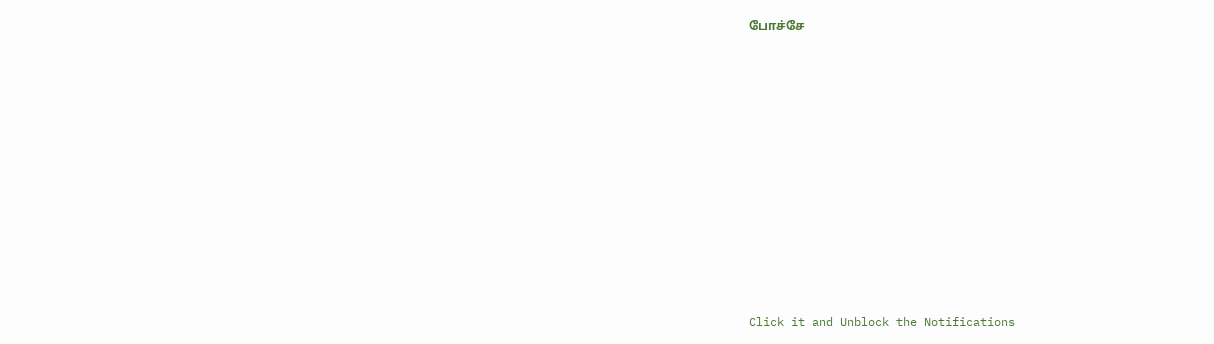போச்சே












Click it and Unblock the Notifications